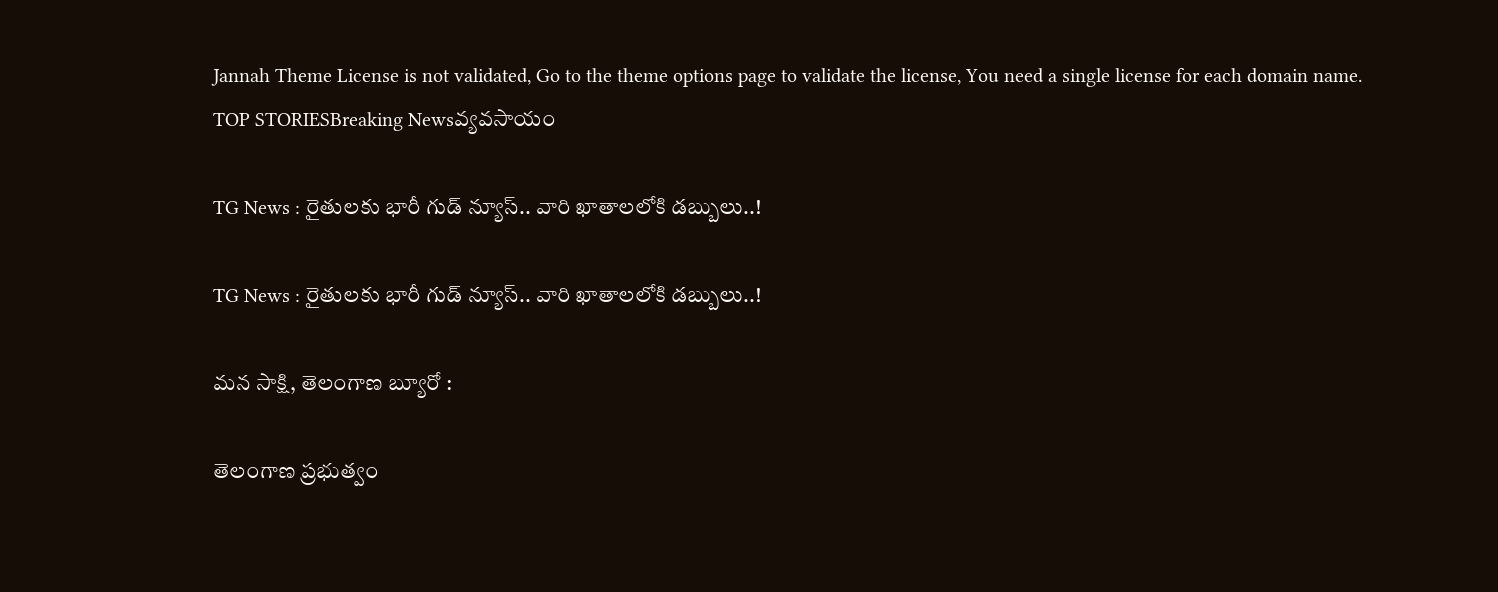Jannah Theme License is not validated, Go to the theme options page to validate the license, You need a single license for each domain name.
TOP STORIESBreaking Newsవ్యవసాయం

TG News : రైతులకు భారీ గుడ్ న్యూస్.. వారి ఖాతాలలోకి డబ్బులు..!

TG News : రైతులకు భారీ గుడ్ న్యూస్.. వారి ఖాతాలలోకి డబ్బులు..!

మన సాక్షి, తెలంగాణ బ్యూరో :

తెలంగాణ ప్రభుత్వం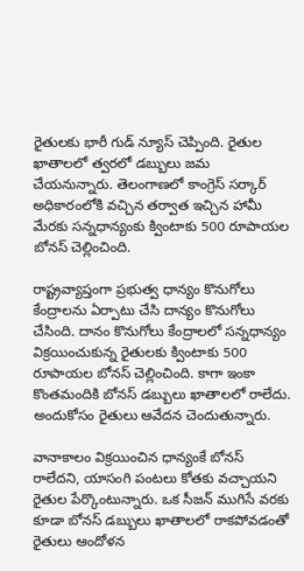రైతులకు భారీ గుడ్ న్యూస్ చెప్పింది. రైతుల ఖాతాలలో త్వరలో డబ్బులు జమ చేయనున్నారు. తెలంగాణలో కాంగ్రెస్ సర్కార్ అధికారంలోకి వచ్చిన తర్వాత ఇచ్చిన హామీ మేరకు సన్నధాన్యంకు క్వింటాకు 500 రూపాయల బోనస్ చెల్లించింది.

రాష్ట్రవ్యాప్తంగా ప్రభుత్వ ధాన్యం కొనుగోలు కేంద్రాలను ఏర్పాటు చేసి దాన్యం కొనుగోలు చేసింది. దానం కొనుగోలు కేంద్రాలలో సన్నధాన్యం విక్రయించుకున్న రైతులకు క్వింటాకు 500 రూపాయల బోనస్ చెల్లించింది. కాగా ఇంకా కొంతమందికి బోనస్ డబ్బులు ఖాతాలలో రాలేదు. అందుకోసం రైతులు ఆవేదన చెందుతున్నారు.

వానాకాలం విక్రయించిన ధాన్యంకే బోనస్ రాలేదని, యాసంగి పంటలు కోతకు వచ్చాయని రైతుల పేర్కొంటున్నారు. ఒక సీజన్ ముగిసే వరకు కూడా బోనస్ డబ్బులు ఖాతాలలో రాకపోవడంతో రైతులు ఆందోళన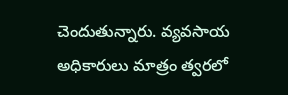చెందుతున్నారు. వ్యవసాయ అధికారులు మాత్రం త్వరలో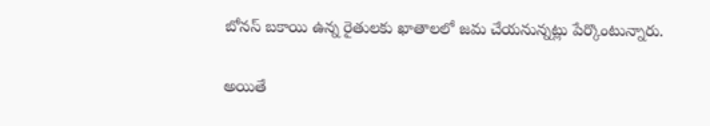బోనస్ బకాయి ఉన్న రైతులకు ఖాతాలలో జమ చేయనున్నట్లు పేర్కొంటున్నారు.

అయితే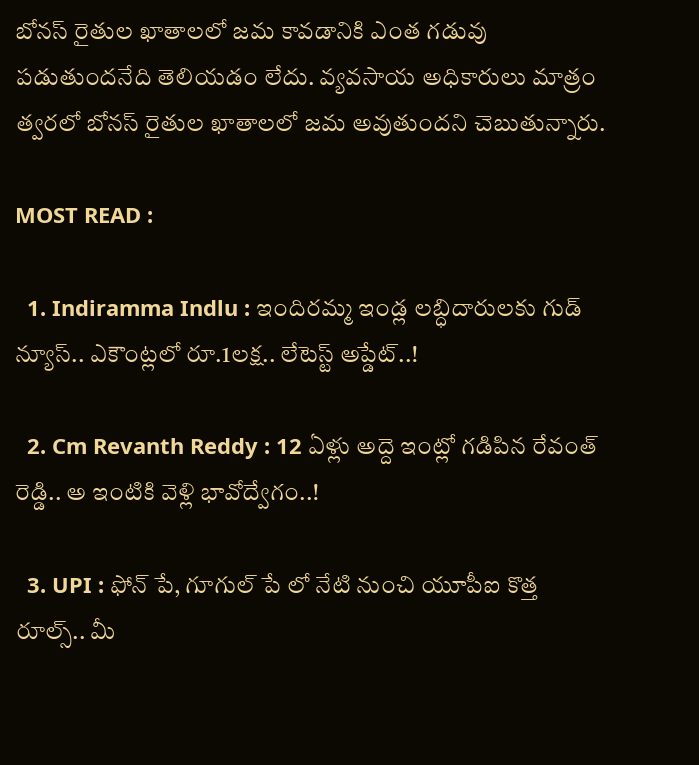బోనస్ రైతుల ఖాతాలలో జమ కావడానికి ఎంత గడువు పడుతుందనేది తెలియడం లేదు. వ్యవసాయ అధికారులు మాత్రం త్వరలో బోనస్ రైతుల ఖాతాలలో జమ అవుతుందని చెబుతున్నారు.

MOST READ :

  1. Indiramma Indlu : ఇందిరమ్మ ఇండ్ల లబ్ధిదారులకు గుడ్ న్యూస్.. ఎకౌంట్లలో రూ.1లక్ష.. లేటెస్ట్ అప్డేట్..!

  2. Cm Revanth Reddy : 12 ఏళ్లు అద్దె ఇంట్లో గడిపిన రేవంత్ రెడ్డి.. అ ఇంటికి వెళ్లి భావోద్వేగం..!

  3. UPI : ఫోన్ పే, గూగుల్ పే లో నేటి నుంచి యూపీఐ కొత్త రూల్స్.. మీ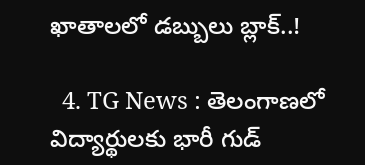ఖాతాలలో డబ్బులు బ్లాక్..!

  4. TG News : తెలంగాణలో విద్యార్థులకు భారీ గుడ్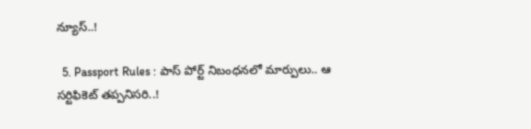న్యూస్..!

  5. Passport Rules : పాస్ పోర్ట్ నిబంధనలో మార్పులు.. ఆ సర్టిఫికెట్ తప్పనిసరి..!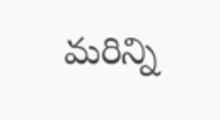మరిన్ని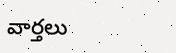వార్తలు